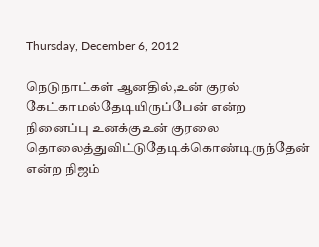Thursday, December 6, 2012

நெடுநாட்கள் ஆனதில்,உன் குரல் கேட்காமல்தேடியிருப்பேன் என்ற நினைப்பு உனக்குஉன் குரலை தொலைத்துவிட்டுதேடிக்கொண்டிருந்தேன் என்ற நிஜம்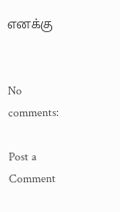எனக்கு


No comments:

Post a Comment